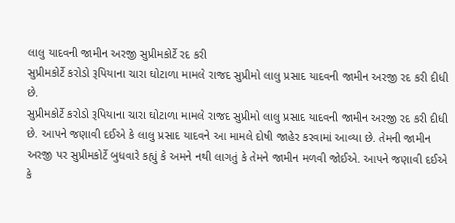લાલુ યાદવની જામીન અરજી સુપ્રીમકોર્ટે રદ કરી
સુપ્રીમકોર્ટે કરોડો રૂપિયાના ચારા ઘોટાળા મામલે રાજદ સુપ્રીમો લાલુ પ્રસાદ યાદવની જામીન અરજી રદ કરી દીધી છે.
સુપ્રીમકોર્ટે કરોડો રૂપિયાના ચારા ઘોટાળા મામલે રાજદ સુપ્રીમો લાલુ પ્રસાદ યાદવની જામીન અરજી રદ કરી દીધી છે. આપને જણાવી દઈએ કે લાલુ પ્રસાદ યાદવને આ મામલે દોષી જાહેર કરવામાં આવ્યા છે. તેમની જામીન અરજી પર સુપ્રીમકોર્ટે બુધવારે કહ્યું કે અમને નથી લાગતું કે તેમને જામીન મળવી જોઈએ. આપને જણાવી દઈએ કે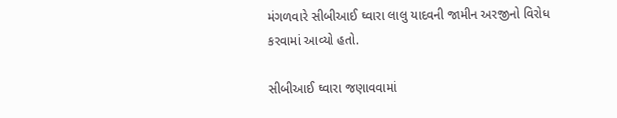મંગળવારે સીબીઆઈ ઘ્વારા લાલુ યાદવની જામીન અરજીનો વિરોધ કરવામાં આવ્યો હતો.

સીબીઆઈ ઘ્વારા જણાવવામાં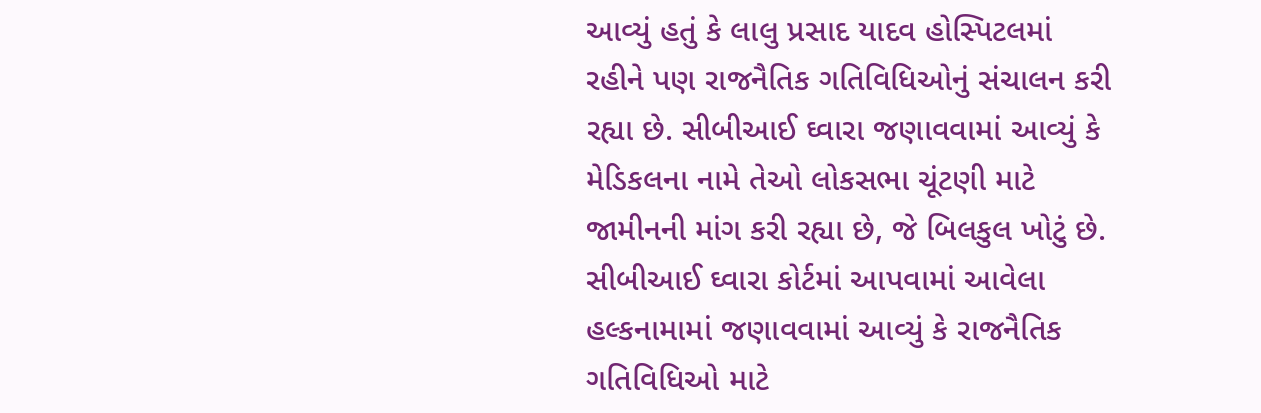આવ્યું હતું કે લાલુ પ્રસાદ યાદવ હોસ્પિટલમાં રહીને પણ રાજનૈતિક ગતિવિધિઓનું સંચાલન કરી રહ્યા છે. સીબીઆઈ ઘ્વારા જણાવવામાં આવ્યું કે મેડિકલના નામે તેઓ લોકસભા ચૂંટણી માટે જામીનની માંગ કરી રહ્યા છે, જે બિલકુલ ખોટું છે. સીબીઆઈ ઘ્વારા કોર્ટમાં આપવામાં આવેલા હલ્કનામામાં જણાવવામાં આવ્યું કે રાજનૈતિક ગતિવિધિઓ માટે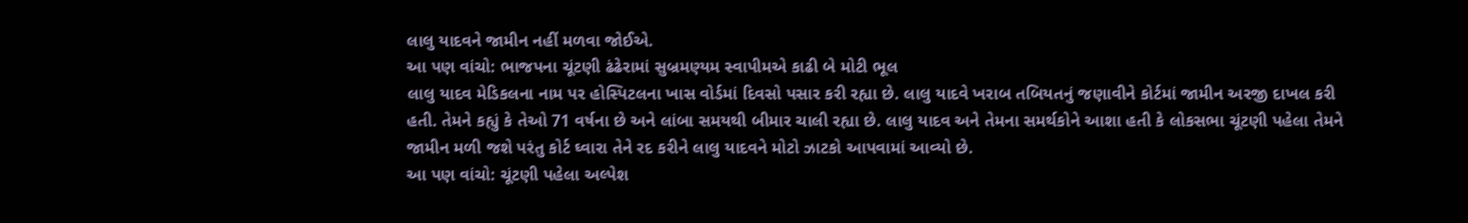લાલુ યાદવને જામીન નહીં મળવા જોઈએ.
આ પણ વાંચો: ભાજપના ચૂંટણી ઢંઢેરામાં સુબ્રમણ્યમ સ્વાપીમએ કાઢી બે મોટી ભૂલ
લાલુ યાદવ મેડિકલના નામ પર હોસ્પિટલના ખાસ વોર્ડમાં દિવસો પસાર કરી રહ્યા છે. લાલુ યાદવે ખરાબ તબિયતનું જણાવીને કોર્ટમાં જામીન અરજી દાખલ કરી હતી. તેમને કહ્યું કે તેઓ 71 વર્ષના છે અને લાંબા સમયથી બીમાર ચાલી રહ્યા છે. લાલુ યાદવ અને તેમના સમર્થકોને આશા હતી કે લોકસભા ચૂંટણી પહેલા તેમને જામીન મળી જશે પરંતુ કોર્ટ ઘ્વારા તેને રદ કરીને લાલુ યાદવને મોટો ઝાટકો આપવામાં આવ્યો છે.
આ પણ વાંચો: ચૂંટણી પહેલા અલ્પેશ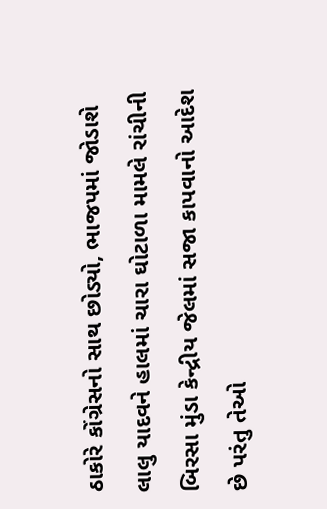ઠાકોરે કોંગ્રેસનો સાથ છોડ્યો, ભાજપમાં જોડાશે
લાલુ યાદવને હાલમાં ચારા ઘોટાળા મામલે રાંચીની બિરસા મુંડા કેન્દ્રીય જેલમાં સજા કાપવાનો આદેશ છે પરંતુ તેઓ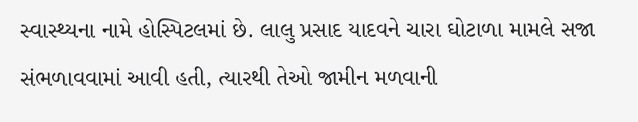સ્વાસ્થ્યના નામે હોસ્પિટલમાં છે. લાલુ પ્રસાદ યાદવને ચારા ઘોટાળા મામલે સજા સંભળાવવામાં આવી હતી, ત્યારથી તેઓ જામીન મળવાની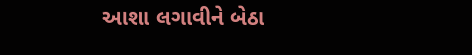આશા લગાવીને બેઠા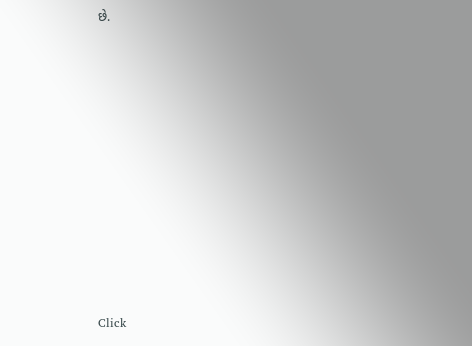છે.












Click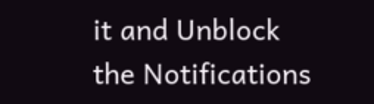it and Unblock the Notifications